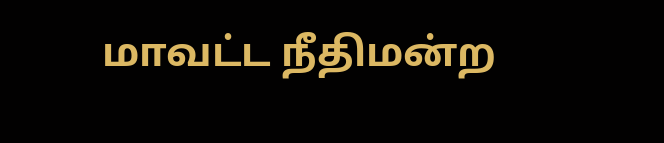மாவட்ட நீதிமன்ற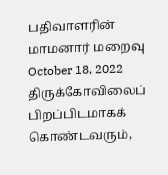பதிவாளரின் மாமனார் மறைவு October 18, 2022 திருக்கோவிலைப் பிறப்பிடமாகக் கொண்டவரும்,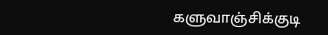களுவாஞ்சிக்குடி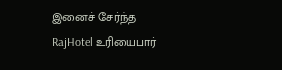இனைச் சேர்ந்த RajHotel உரியைபார்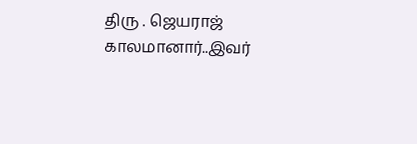திரு . ஜெயராஜ் காலமானார்..இவர்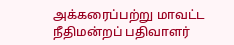அக்கரைப்பற்று மாவட்ட நீதிமன்றப் பதிவாளர்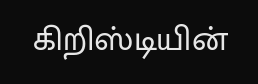கிறிஸ்டியின்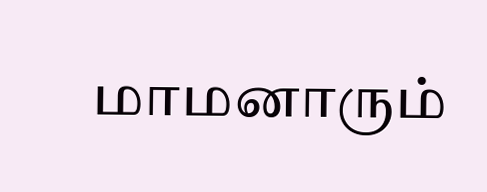மாமனாரும்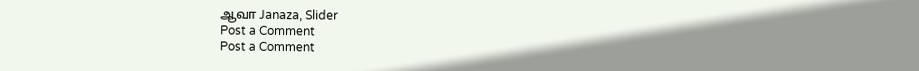ஆவா Janaza, Slider
Post a Comment
Post a Comment